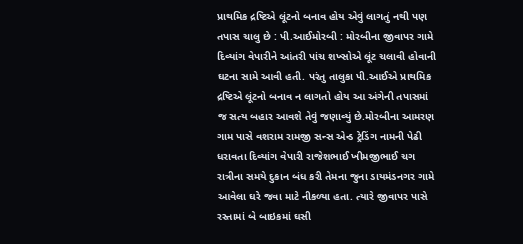પ્રાથમિક દ્રષ્ટિએ લૂંટનો બનાવ હોય એવું લાગતું નથી પણ તપાસ ચાલુ છે : પી.આઈમોરબી : મોરબીના જીવાપર ગામે દિવ્યાંગ વેપારીને આંતરી પાંચ શખ્સોએ લૂંટ ચલાવી હોવાની ઘટના સામે આવી હતી. પરંતુ તાલુકા પી.આઈએ પ્રાથમિક દ્રષ્ટિએ લૂંટનો બનાવ ન લાગતો હોય આ અંગેની તપાસમાં જ સત્ય બહાર આવશે તેવું જણાવ્યું છે.મોરબીના આમરણ ગામ પાસે વશરામ રામજી સન્સ એન્ડ ટ્રેડિંગ નામની પેઢી ધરાવતા દિવ્યાંગ વેપારી રાજેશભાઈ ખીમજીભાઈ ચગ રાત્રીના સમયે દુકાન બંધ કરી તેમના જુના ડાયમંડનગર ગામે આવેલા ઘરે જવા માટે નીકળ્યા હતા. ત્યારે જીવાપર પાસે રસ્તામાં બે બાઇકમાં ઘસી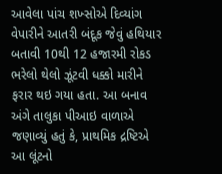આવેલા પાંચ શખ્સોએ દિવ્યાંગ વેપારીને આતરી બંદૂક જેવું હથિયાર બતાવી 10થી 12 હજારમી રોકડ ભરેલો થેલો ઝૂંટવી ધક્કો મારીને ફરાર થઇ ગયા હતા. આ બનાવ અંગે તાલુકા પીઆઇ વાળાએ જણાવ્યું હતું કે, પ્રાથમિક દ્રષ્ટિએ આ લૂંટનો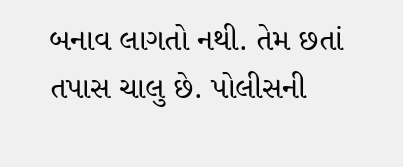બનાવ લાગતો નથી. તેમ છતાં તપાસ ચાલુ છે. પોલીસની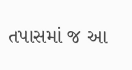તપાસમાં જ આ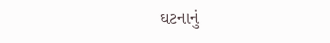ઘટનાનું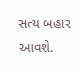સત્ય બહાર આવશે.